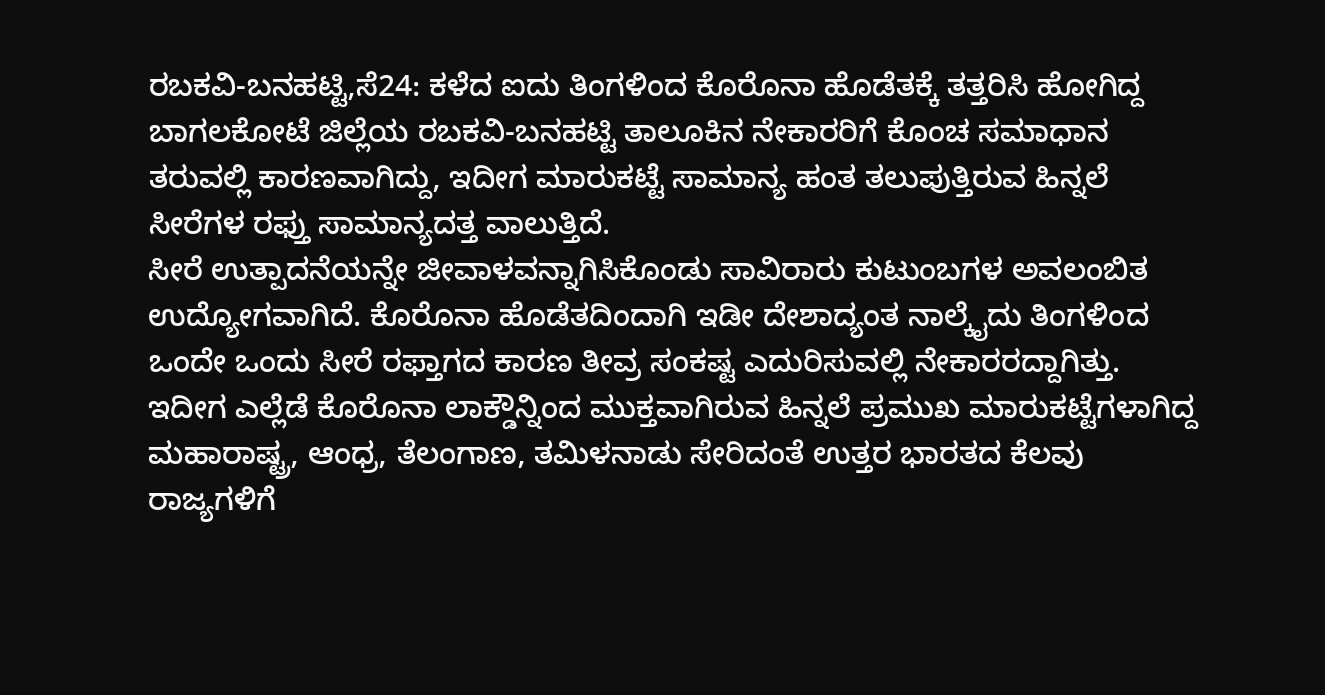ರಬಕವಿ-ಬನಹಟ್ಟಿ,ಸೆ24: ಕಳೆದ ಐದು ತಿಂಗಳಿಂದ ಕೊರೊನಾ ಹೊಡೆತಕ್ಕೆ ತತ್ತರಿಸಿ ಹೋಗಿದ್ದ ಬಾಗಲಕೋಟೆ ಜಿಲ್ಲೆಯ ರಬಕವಿ-ಬನಹಟ್ಟಿ ತಾಲೂಕಿನ ನೇಕಾರರಿಗೆ ಕೊಂಚ ಸಮಾಧಾನ ತರುವಲ್ಲಿ ಕಾರಣವಾಗಿದ್ದು, ಇದೀಗ ಮಾರುಕಟ್ಟೆ ಸಾಮಾನ್ಯ ಹಂತ ತಲುಪುತ್ತಿರುವ ಹಿನ್ನಲೆ ಸೀರೆಗಳ ರಫ್ತು ಸಾಮಾನ್ಯದತ್ತ ವಾಲುತ್ತಿದೆ.
ಸೀರೆ ಉತ್ಪಾದನೆಯನ್ನೇ ಜೀವಾಳವನ್ನಾಗಿಸಿಕೊಂಡು ಸಾವಿರಾರು ಕುಟುಂಬಗಳ ಅವಲಂಬಿತ ಉದ್ಯೋಗವಾಗಿದೆ. ಕೊರೊನಾ ಹೊಡೆತದಿಂದಾಗಿ ಇಡೀ ದೇಶಾದ್ಯಂತ ನಾಲ್ಕೈದು ತಿಂಗಳಿಂದ ಒಂದೇ ಒಂದು ಸೀರೆ ರಫ್ತಾಗದ ಕಾರಣ ತೀವ್ರ ಸಂಕಷ್ಟ ಎದುರಿಸುವಲ್ಲಿ ನೇಕಾರರದ್ದಾಗಿತ್ತು. ಇದೀಗ ಎಲ್ಲೆಡೆ ಕೊರೊನಾ ಲಾಕ್ಡೌನ್ನಿಂದ ಮುಕ್ತವಾಗಿರುವ ಹಿನ್ನಲೆ ಪ್ರಮುಖ ಮಾರುಕಟ್ಟೆಗಳಾಗಿದ್ದ ಮಹಾರಾಷ್ಟ್ರ, ಆಂಧ್ರ, ತೆಲಂಗಾಣ, ತಮಿಳನಾಡು ಸೇರಿದಂತೆ ಉತ್ತರ ಭಾರತದ ಕೆಲವು ರಾಜ್ಯಗಳಿಗೆ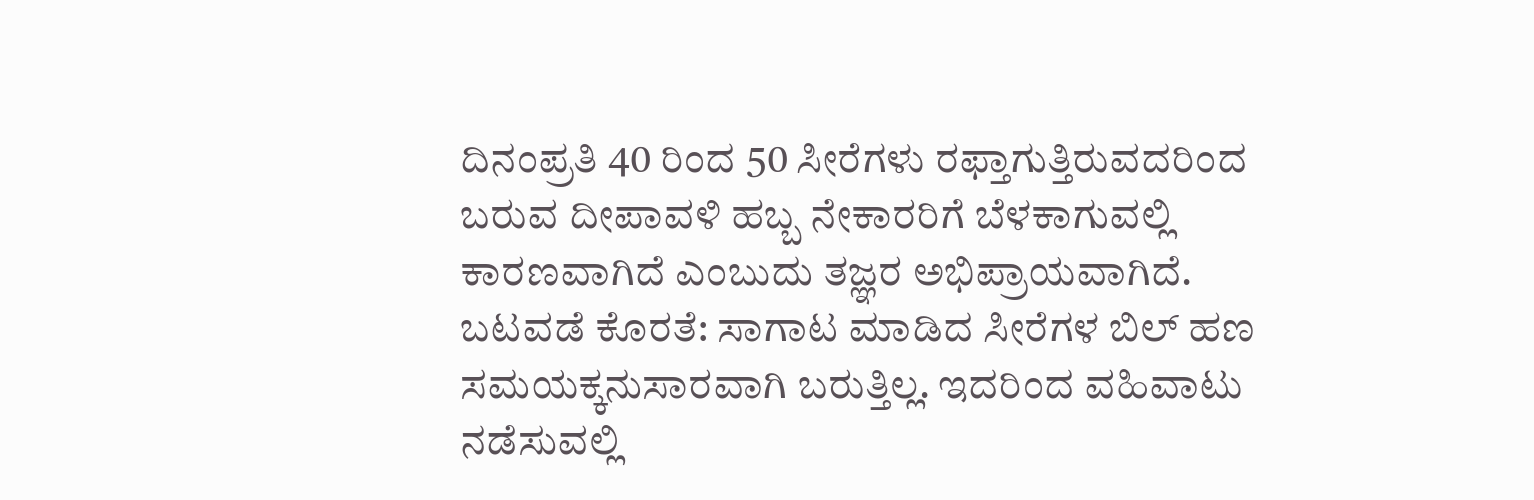ದಿನಂಪ್ರತಿ 40 ರಿಂದ 50 ಸೀರೆಗಳು ರಫ್ತಾಗುತ್ತಿರುವದರಿಂದ ಬರುವ ದೀಪಾವಳಿ ಹಬ್ಬ ನೇಕಾರರಿಗೆ ಬೆಳಕಾಗುವಲ್ಲಿ ಕಾರಣವಾಗಿದೆ ಎಂಬುದು ತಜ್ಞರ ಅಭಿಪ್ರಾಯವಾಗಿದೆ.
ಬಟವಡೆ ಕೊರತೆ: ಸಾಗಾಟ ಮಾಡಿದ ಸೀರೆಗಳ ಬಿಲ್ ಹಣ ಸಮಯಕ್ಕನುಸಾರವಾಗಿ ಬರುತ್ತಿಲ್ಲ. ಇದರಿಂದ ವಹಿವಾಟು ನಡೆಸುವಲ್ಲಿ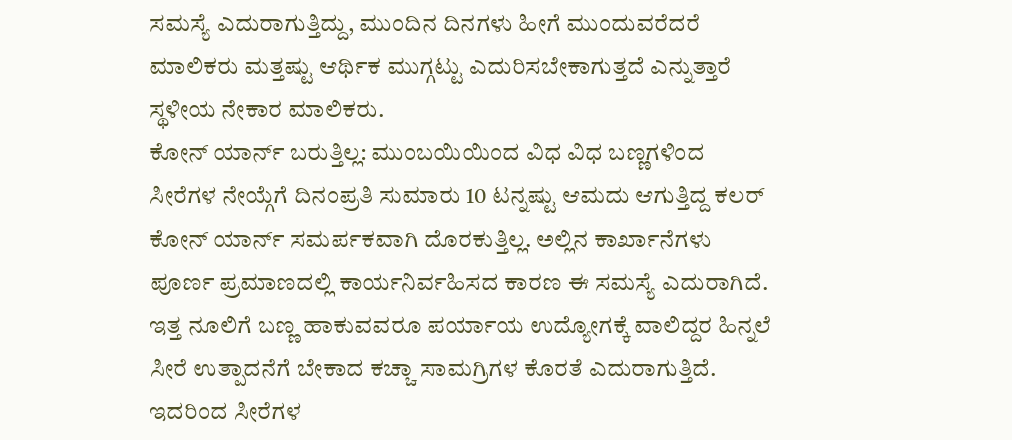ಸಮಸ್ಯೆ ಎದುರಾಗುತ್ತಿದ್ದು, ಮುಂದಿನ ದಿನಗಳು ಹೀಗೆ ಮುಂದುವರೆದರೆ ಮಾಲಿಕರು ಮತ್ತಷ್ಟು ಆರ್ಥಿಕ ಮುಗ್ಗಟ್ಟು ಎದುರಿಸಬೇಕಾಗುತ್ತದೆ ಎನ್ನುತ್ತಾರೆ ಸ್ಥಳೀಯ ನೇಕಾರ ಮಾಲಿಕರು.
ಕೋನ್ ಯಾರ್ನ್ ಬರುತ್ತಿಲ್ಲ: ಮುಂಬಯಿಯಿಂದ ವಿಧ ವಿಧ ಬಣ್ಣಗಳಿಂದ ಸೀರೆಗಳ ನೇಯ್ಗೆಗೆ ದಿನಂಪ್ರತಿ ಸುಮಾರು 10 ಟನ್ನಷ್ಟು ಆಮದು ಆಗುತ್ತಿದ್ದ ಕಲರ್ ಕೋನ್ ಯಾರ್ನ್ ಸಮರ್ಪಕವಾಗಿ ದೊರಕುತ್ತಿಲ್ಲ. ಅಲ್ಲಿನ ಕಾರ್ಖಾನೆಗಳು ಪೂರ್ಣ ಪ್ರಮಾಣದಲ್ಲಿ ಕಾರ್ಯನಿರ್ವಹಿಸದ ಕಾರಣ ಈ ಸಮಸ್ಯೆ ಎದುರಾಗಿದೆ. ಇತ್ತ ನೂಲಿಗೆ ಬಣ್ಣ ಹಾಕುವವರೂ ಪರ್ಯಾಯ ಉದ್ಯೋಗಕ್ಕೆ ವಾಲಿದ್ದರ ಹಿನ್ನಲೆ ಸೀರೆ ಉತ್ಪಾದನೆಗೆ ಬೇಕಾದ ಕಚ್ಚಾ ಸಾಮಗ್ರಿಗಳ ಕೊರತೆ ಎದುರಾಗುತ್ತಿದೆ. ಇದರಿಂದ ಸೀರೆಗಳ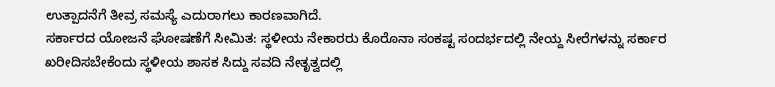ಉತ್ಪಾದನೆಗೆ ತೀವ್ರ ಸಮಸ್ಯೆ ಎದುರಾಗಲು ಕಾರಣವಾಗಿದೆ.
ಸರ್ಕಾರದ ಯೋಜನೆ ಘೋಷಣೆಗೆ ಸೀಮಿತ: ಸ್ಥಳೀಯ ನೇಕಾರರು ಕೊರೊನಾ ಸಂಕಷ್ಟ ಸಂದರ್ಭದಲ್ಲಿ ನೇಯ್ದ ಸೀರೆಗಳನ್ನು ಸರ್ಕಾರ ಖರೀದಿಸಬೇಕೆಂದು ಸ್ಥಳೀಯ ಶಾಸಕ ಸಿದ್ದು ಸವದಿ ನೇತೃತ್ವದಲ್ಲಿ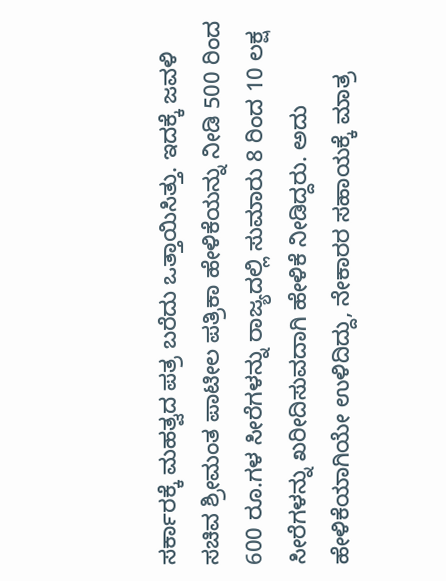ಸರ್ಕಾರಕ್ಕೆ ಮಹತ್ವದ ಪತ್ರ ಬರೆದು ಒತ್ತಾಯಿಸಿತ್ತು. ಇದಕ್ಕೆ ಜವಳಿ ಸಚಿವ ಶ್ರೀಮಂತ ಪಾಟೀಲ ಪತ್ರಿಕಾ ಹೇಳಿಕೆಯನ್ನು ನೀಡಿ 500 ರಿಂದ 600 ರೂ.ಗಳ ಸೀರೆಗಳನ್ನು ರಾಜ್ಯದಲ್ಲಿ ಸುಮಾರು 8 ರಿಂದ 10 ಲಕ್ಷ ಸೀರೆಗಳನ್ನು ಖರೀದಿಸುವದಾಗಿ ಹೇಳಿಕೆ ನೀಡಿದ್ದರು. ಅದು ಹೇಳಿಕೆಯಾಗಿಯೇ ಉಳಿದಿದ್ದು, ನೇಕಾರರ ಸಹಾಯಕ್ಕೆ ಮಾತ್ರ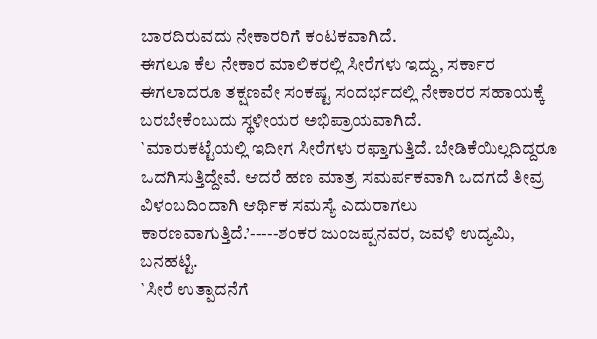ಬಾರದಿರುವದು ನೇಕಾರರಿಗೆ ಕಂಟಕವಾಗಿದೆ.
ಈಗಲೂ ಕೆಲ ನೇಕಾರ ಮಾಲಿಕರಲ್ಲಿ ಸೀರೆಗಳು ಇದ್ದು, ಸರ್ಕಾರ ಈಗಲಾದರೂ ತಕ್ಷಣವೇ ಸಂಕಷ್ಟ ಸಂದರ್ಭದಲ್ಲಿ ನೇಕಾರರ ಸಹಾಯಕ್ಕೆ ಬರಬೇಕೆಂಬುದು ಸ್ಥಳೀಯರ ಅಭಿಪ್ರಾಯವಾಗಿದೆ.
`ಮಾರುಕಟ್ಟೆಯಲ್ಲಿ ಇದೀಗ ಸೀರೆಗಳು ರಫ್ತಾಗುತ್ತಿದೆ. ಬೇಡಿಕೆಯಿಲ್ಲದಿದ್ದರೂ ಒದಗಿಸುತ್ತಿದ್ದೇವೆ. ಆದರೆ ಹಣ ಮಾತ್ರ ಸಮರ್ಪಕವಾಗಿ ಒದಗದೆ ತೀವ್ರ ವಿಳಂಬದಿಂದಾಗಿ ಆರ್ಥಿಕ ಸಮಸ್ಯೆ ಎದುರಾಗಲು ಕಾರಣವಾಗುತ್ತಿದೆ.’-----ಶಂಕರ ಜುಂಜಪ್ಪನವರ, ಜವಳಿ ಉದ್ಯಮಿ, ಬನಹಟ್ಟಿ.
`ಸೀರೆ ಉತ್ಪಾದನೆಗೆ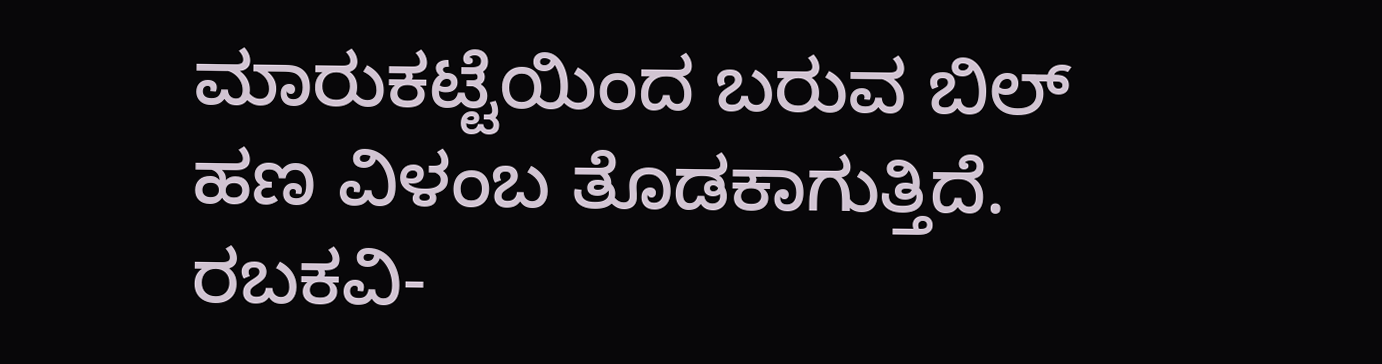ಮಾರುಕಟ್ಟೆಯಿಂದ ಬರುವ ಬಿಲ್ ಹಣ ವಿಳಂಬ ತೊಡಕಾಗುತ್ತಿದೆ. ರಬಕವಿ-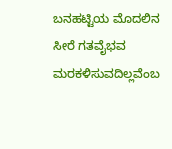ಬನಹಟ್ಟಿಯ ಮೊದಲಿನ ಸೀರೆ ಗತವೈಭವ ಮರಕಳಿಸುವದಿಲ್ಲವೆಂಬ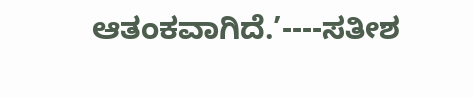ಆತಂಕವಾಗಿದೆ.’----ಸತೀಶ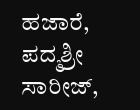ಹಜಾರೆ, ಪದ್ಮಶ್ರೀ ಸಾರೀಜ್,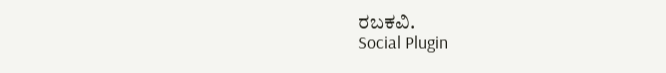ರಬಕವಿ.
Social Plugin